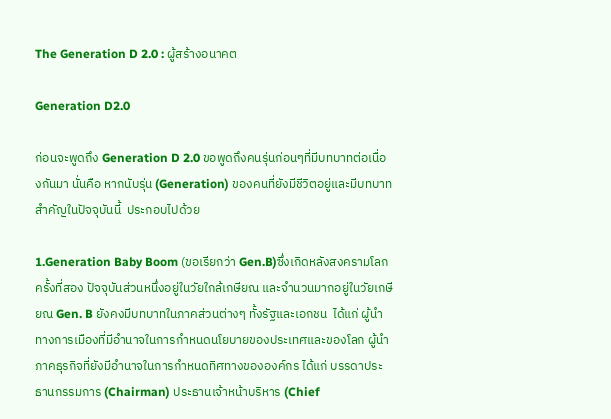The Generation D 2.0 : ผู้สร้างอนาคต

Generation D2.0

ก่อนจะพูดถึง Generation D 2.0 ขอพูดถึงคนรุ่นก่อนๆที่มีบทบาทต่อเนื่องกันมา นั่นคือ หากนับรุ่น (Generation) ของคนที่ยังมีชีวิตอยู่และมีบทบาทสำคัญในปัจจุบันนี้  ประกอบไปด้วย

1.Generation Baby Boom (ขอเรียกว่า Gen.B)ซึ่งเกิดหลังสงครามโลกครั้งที่สอง ปัจจุบันส่วนหนึ่งอยู่ในวัยใกล้เกษียณ และจำนวนมากอยู่ในวัยเกษียณ Gen. B ยังคงมีบทบาทในภาคส่วนต่างๆ ทั้งรัฐและเอกชน  ได้แก่ ผู้นำทางการเมืองที่มีอำนาจในการกำหนดนโยบายของประเทศและของโลก ผู้นำภาคธุรกิจที่ยังมีอำนาจในการกำหนดทิศทางขององค์กร ได้แก่ บรรดาประธานกรรมการ (Chairman) ประธานเจ้าหน้าบริหาร (Chief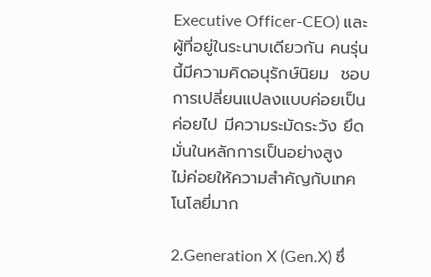Executive Officer-CEO) และผู้ที่อยู่ในระนาบเดียวกัน คนรุ่นนี้มีความคิดอนุรักษ์นิยม  ชอบการเปลี่ยนแปลงแบบค่อยเป็นค่อยไป มีความระมัดระวัง ยึดมั่นในหลักการเป็นอย่างสูง  ไม่ค่อยให้ความสำคัญกับเทคโนโลยี่มาก

2.Generation X (Gen.X) ซึ่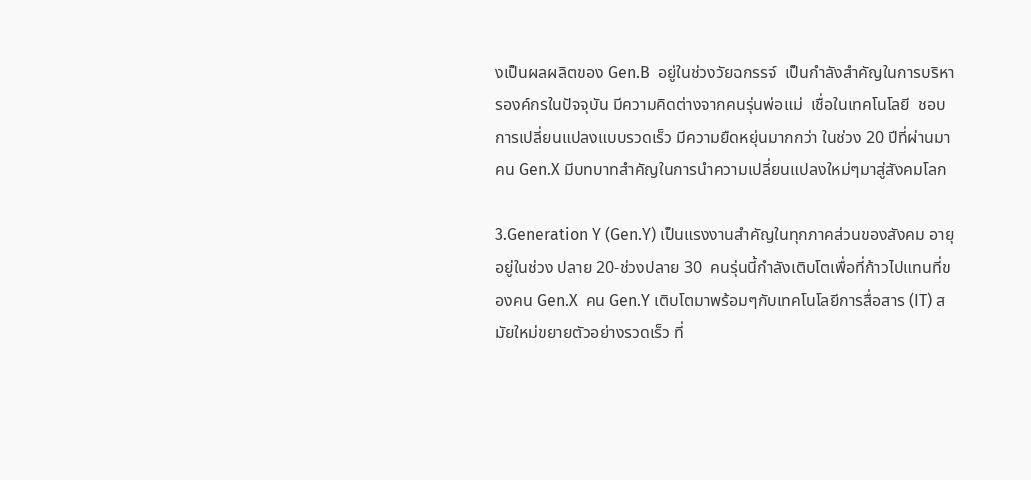งเป็นผลผลิตของ Gen.B  อยู่ในช่วงวัยฉกรรจ์  เป็นกำลังสำคัญในการบริหารองค์กรในปัจจุบัน มีความคิดต่างจากคนรุ่นพ่อแม่  เชื่อในเทคโนโลยี  ชอบการเปลี่ยนแปลงแบบรวดเร็ว มีความยืดหยุ่นมากกว่า ในช่วง 20 ปีที่ผ่านมา คน Gen.X มีบทบาทสำคัญในการนำความเปลี่ยนแปลงใหม่ๆมาสู่สังคมโลก

3.Generation Y (Gen.Y) เป็นแรงงานสำคัญในทุกภาคส่วนของสังคม อายุอยู่ในช่วง ปลาย 20-ช่วงปลาย 30  คนรุ่นนี้กำลังเติบโตเพื่อที่ก้าวไปแทนที่ของคน Gen.X  คน Gen.Y เติบโตมาพร้อมๆกับเทคโนโลยีการสื่อสาร (IT) สมัยใหม่ขยายตัวอย่างรวดเร็ว ที่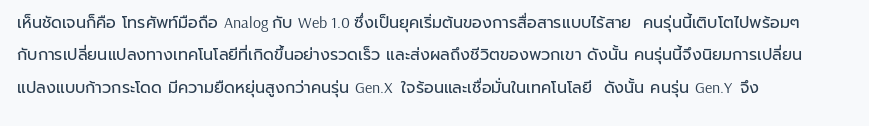เห็นชัดเจนก็คือ โทรศัพท์มือถือ Analog กับ Web 1.0 ซึ่งเป็นยุคเริ่มต้นของการสื่อสารแบบไร้สาย  คนรุ่นนี้เติบโตไปพร้อมๆกับการเปลี่ยนแปลงทางเทคโนโลยีที่เกิดขึ้นอย่างรวดเร็ว และส่งผลถึงชีวิตของพวกเขา ดังนั้น คนรุ่นนี้จึงนิยมการเปลี่ยนแปลงแบบก้าวกระโดด มีความยืดหยุ่นสูงกว่าคนรุ่น Gen.X  ใจร้อนและเชื่อมั่นในเทคโนโลยี  ดังนั้น คนรุ่น Gen.Y  จึง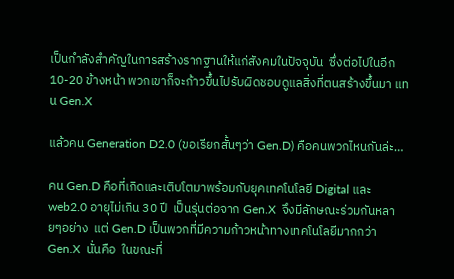เป็นกำลังสำคัญในการสร้างรากฐานให้แก่สังคมในปัจจุบัน  ซึ่งต่อไปในอีก 10-20 ข้างหน้า พวกเขาก็จะก้าวขึ้นไปรับผิดชอบดูแลสิ่งที่ตนสร้างขึ้นมา แทน Gen.X

แล้วคน Generation D2.0 (ขอเรียกสั้นๆว่า Gen.D) คือคนพวกไหนกันล่ะ…

คน Gen.D คือที่เกิดและเติบโตมาพร้อมกับยุคเทคโนโลยี Digital และ web2.0 อายุไม่เกิน 30 ปี  เป็นรุ่นต่อจาก Gen.X  จึงมีลักษณะร่วมกันหลายๆอย่าง  แต่ Gen.D เป็นพวกที่มีความก้าวหน้าทางเทคโนโลยีมากกว่า Gen.X  นั่นคือ  ในขณะที่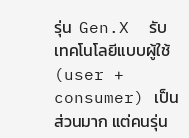รุ่น  Gen.X  รับเทคโนโลยีแบบผู้ใช้ (user + consumer) เป็นส่วนมาก แต่คนรุ่น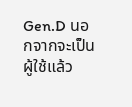Gen.D นอกจากจะเป็นผู้ใช้แล้ว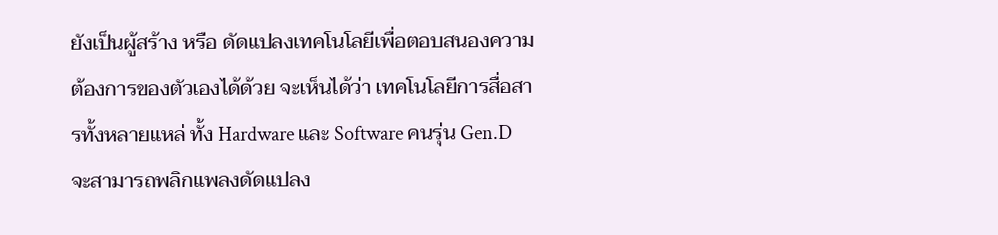ยังเป็นผู้สร้าง หรือ ดัดแปลงเทคโนโลยีเพื่อตอบสนองความต้องการของตัวเองได้ด้วย จะเห็นได้ว่า เทคโนโลยีการสื่อสารทั้งหลายแหล่ ทั้ง Hardware และ Software คนรุ่น Gen.D จะสามารถพลิกแพลงดัดแปลง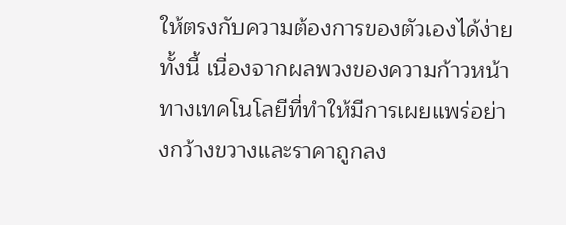ให้ตรงกับความต้องการของตัวเองได้ง่าย  ทั้งนี้ เนื่องจากผลพวงของความก้าวหน้าทางเทคโนโลยีที่ทำให้มีการเผยแพร่อย่างกว้างขวางและราคาถูกลง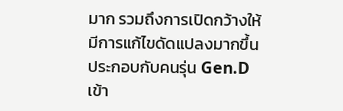มาก รวมถึงการเปิดกว้างให้มีการแก้ไขดัดแปลงมากขึ้น  ประกอบกับคนรุ่น Gen.D เข้า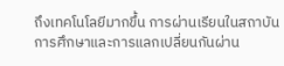ถึงเทคโนโลยีมากขึ้น การผ่านเรียนในสถาบันการศึกษาและการแลกเปลี่ยนกันผ่าน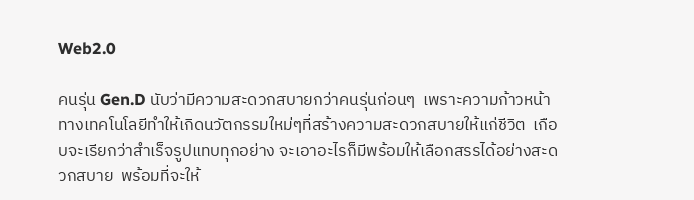Web2.0

คนรุ่น Gen.D นับว่ามีความสะดวกสบายกว่าคนรุ่นก่อนๆ  เพราะความก้าวหน้าทางเทคโนโลยีทำให้เกิดนวัตกรรมใหม่ๆที่สร้างความสะดวกสบายให้แก่ชีวิต  เกือบจะเรียกว่าสำเร็จรูปแทบทุกอย่าง จะเอาอะไรก็มีพร้อมให้เลือกสรรได้อย่างสะดวกสบาย  พร้อมที่จะให้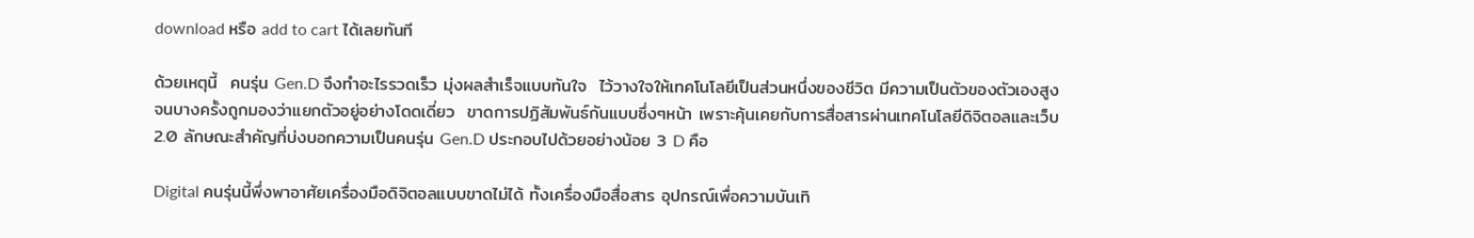download หรือ add to cart ได้เลยทันที

ด้วยเหตุนี้  คนรุ่น Gen.D จึงทำอะไรรวดเร็ว มุ่งผลสำเร็จแบบทันใจ  ไว้วางใจให้เทคโนโลยีเป็นส่วนหนึ่งของชีวิต มีความเป็นตัวของตัวเองสูงจนบางครั้งถูกมองว่าแยกตัวอยู่อย่างโดดเดี่ยว  ขาดการปฏิสัมพันธ์กันแบบซึ่งๆหน้า เพราะคุ้นเคยกับการสื่อสารผ่านเทคโนโลยีดิจิตอลและเว็บ 2.0 ลักษณะสำคัญที่บ่งบอกความเป็นคนรุ่น Gen.D ประกอบไปด้วยอย่างน้อย 3 D คือ

Digital คนรุ่นนี้พึ่งพาอาศัยเครื่องมือดิจิตอลแบบขาดไม่ได้ ทั้งเครื่องมือสื่อสาร อุปกรณ์เพื่อความบันเทิ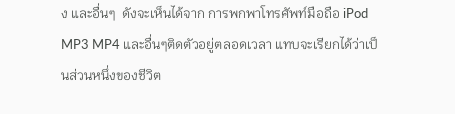ง และอื่นๆ  ดังจะเห็นได้จาก การพกพาโทรศัพท์มือถือ iPod  MP3 MP4 และอื่นๆติดตัวอยู่ตลอดเวลา แทบจะเรียกได้ว่าเป็นส่วนหนึ่งของชีวิต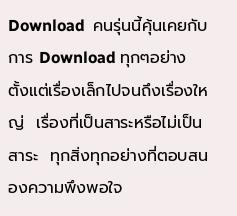Download  คนรุ่นนี้คุ้นเคยกับการ Download ทุกๆอย่าง ตั้งแต่เรื่องเล็กไปจนถึงเรื่องใหญ่  เรื่องที่เป็นสาระหรือไม่เป็นสาระ  ทุกสิ่งทุกอย่างที่ตอบสนองความพึงพอใจ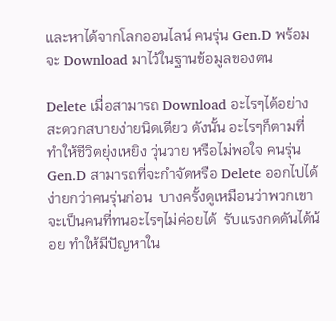และหาได้จากโลกออนไลน์ คนรุ่น Gen.D พร้อมจะ Download มาไว้ในฐานข้อมูลของตน

Delete เมื่อสามารถ Download อะไรๆได้อย่างสะดวกสบายง่ายนิดเดียว ดังนั้น อะไรๆก็ตามที่ทำให้ชีวิตยุ่งเหยิง วุ่นวาย หรือไม่พอใจ คนรุ่น Gen.D สามารถที่จะกำจัดหรือ Delete ออกไปได้ง่ายกว่าคนรุ่นก่อน  บางครั้งดูเหมือนว่าพวกเขาจะเป็นคนที่ทนอะไรๆไม่ค่อยได้  รับแรงกดดันได้น้อย ทำให้มีปัญหาใน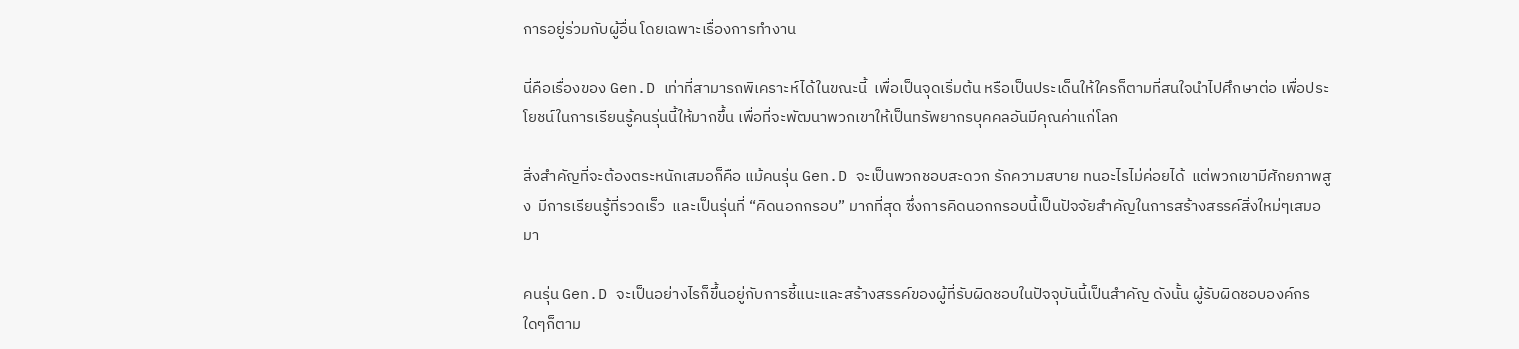การอยู่ร่วมกับผู้อื่น โดยเฉพาะเรื่องการทำงาน

นี่คือเรื่องของ Gen.D เท่าที่สามารถพิเคราะห์ได้ในขณะนี้  เพื่อเป็นจุดเริ่มต้น หรือเป็นประเด็นให้ใครก็ตามที่สนใจนำไปศึกษาต่อ เพื่อประโยชน์ในการเรียนรู้คนรุ่นนี้ให้มากขึ้น เพื่อที่จะพัฒนาพวกเขาให้เป็นทรัพยากรบุคคลอันมีคุณค่าแก่โลก

สิ่งสำคัญที่จะต้องตระหนักเสมอก็คือ แม้คนรุ่น Gen.D จะเป็นพวกชอบสะดวก รักความสบาย ทนอะไรไม่ค่อยได้  แต่พวกเขามีศักยภาพสูง  มีการเรียนรู้ที่รวดเร็ว  และเป็นรุ่นที่ “คิดนอกกรอบ” มากที่สุด ซึ่งการคิดนอกกรอบนี้เป็นปัจจัยสำคัญในการสร้างสรรค์สิ่งใหม่ๆเสมอมา

คนรุ่น Gen.D จะเป็นอย่างไรก็ขึ้นอยู่กับการชี้แนะและสร้างสรรค์ของผู้ที่รับผิดชอบในปัจจุบันนี้เป็นสำคัญ ดังนั้น ผู้รับผิดชอบองค์กรใดๆก็ตาม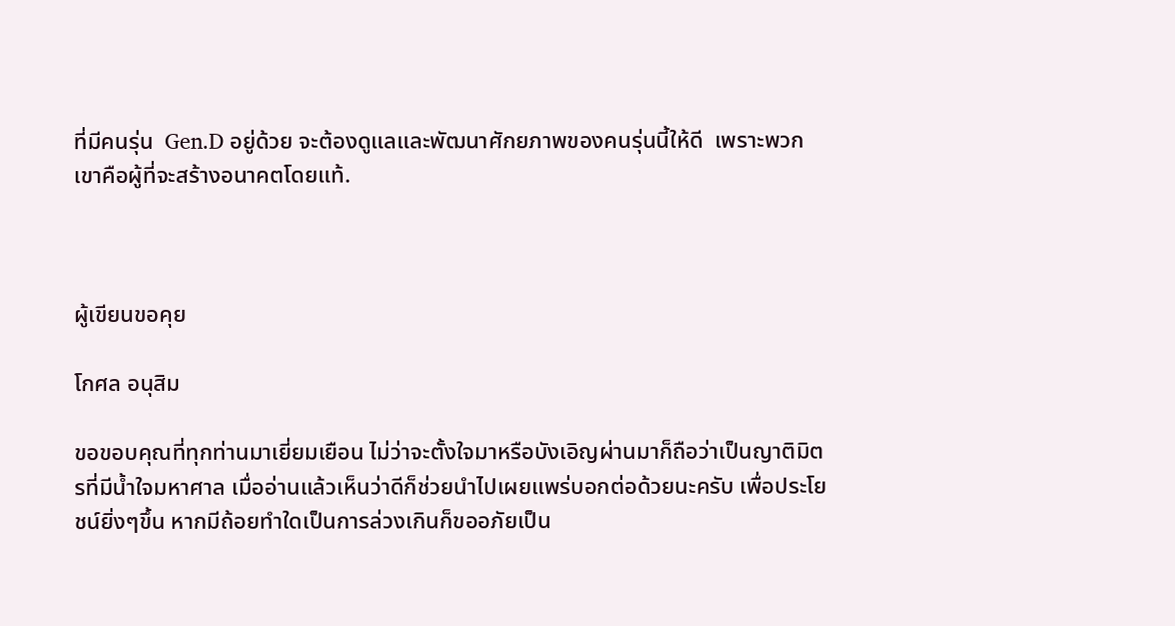ที่มีคนรุ่น  Gen.D อยู่ด้วย จะต้องดูแลและพัฒนาศักยภาพของคนรุ่นนี้ให้ดี  เพราะพวกเขาคือผู้ที่จะสร้างอนาคตโดยแท้.



ผู้เขียนขอคุย

โกศล อนุสิม

ขอขอบคุณที่ทุกท่านมาเยี่ยมเยือน ไม่ว่าจะตั้งใจมาหรือบังเอิญผ่านมาก็ถือว่าเป็นญาติมิตรที่มีน้ำใจมหาศาล เมื่ออ่านแล้วเห็นว่าดีก็ช่วยนำไปเผยแพร่บอกต่อด้วยนะครับ เพื่อประโยชน์ยิ่งๆขึ้น หากมีถ้อยทำใดเป็นการล่วงเกินก็ขออภัยเป็น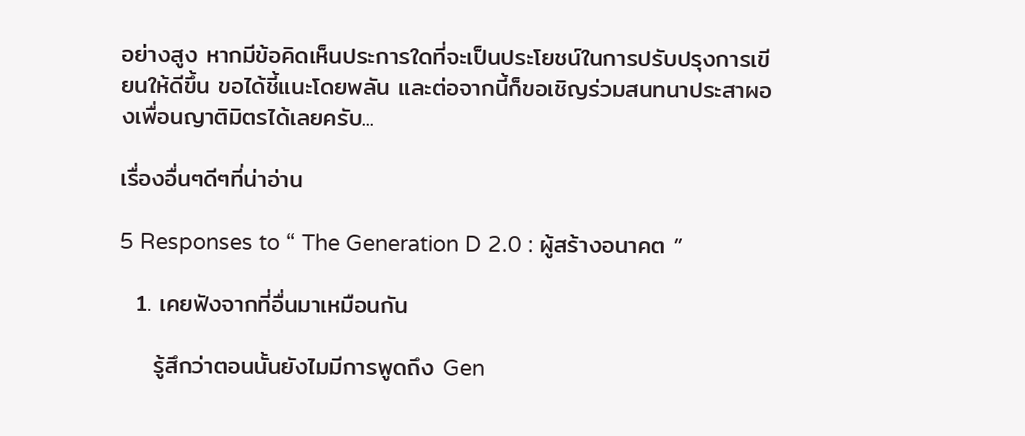อย่างสูง หากมีข้อคิดเห็นประการใดที่จะเป็นประโยชน์ในการปรับปรุงการเขียนให้ดีขึ้น ขอได้ชี้แนะโดยพลัน และต่อจากนี้ก็ขอเชิญร่วมสนทนาประสาผองเพื่อนญาติมิตรได้เลยครับ...

เรื่องอื่นๆดีๆที่น่าอ่าน

5 Responses to “ The Generation D 2.0 : ผู้สร้างอนาคต ”

  1. เคยฟังจากที่อื่นมาเหมือนกัน

    รู้สึกว่าตอนนั้นยังไมมีการพูดถึง Gen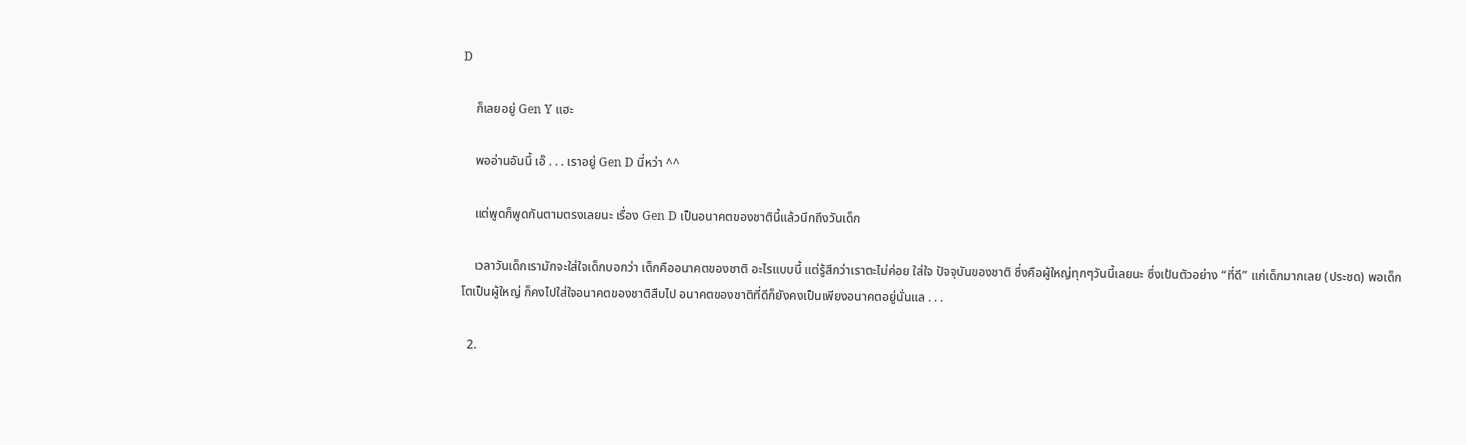D

    ก็เลยอยู่ Gen Y แฮะ

    พออ่านอันนึ้ เอ๊ . . . เราอยู่ Gen D นี่หว่า ^^

    แต่พูดก็พูดกันตามตรงเลยนะ เรื่อง Gen D เป็นอนาคตของชาตินี้แล้วนึกถึงวันเด็ก

    เวลาวันเด็กเรามักจะใส่ใจเด็กบอกว่า เด็กคืออนาคตของชาติ อะไรแบบนี้ แต่รู้สึกว่าเราตะไม่ค่อย ใส่ใจ ปัจจุบันของชาติ ซึ่งคือผู้ใหญ่ทุกๆวันนี้เลยนะ ซึ่งเป้นตัวอย่าง “ที่ดี” แก่เด็กมากเลย (ประชด) พอเด็กโตเป็นผู้ใหญ่ ก็คงไปใส่ใจอนาคตของชาติสืบไป อนาคตของชาติที่ดีก็ยังคงเป็นเพียงอนาคตอยู่นั่นแล . . .

  2.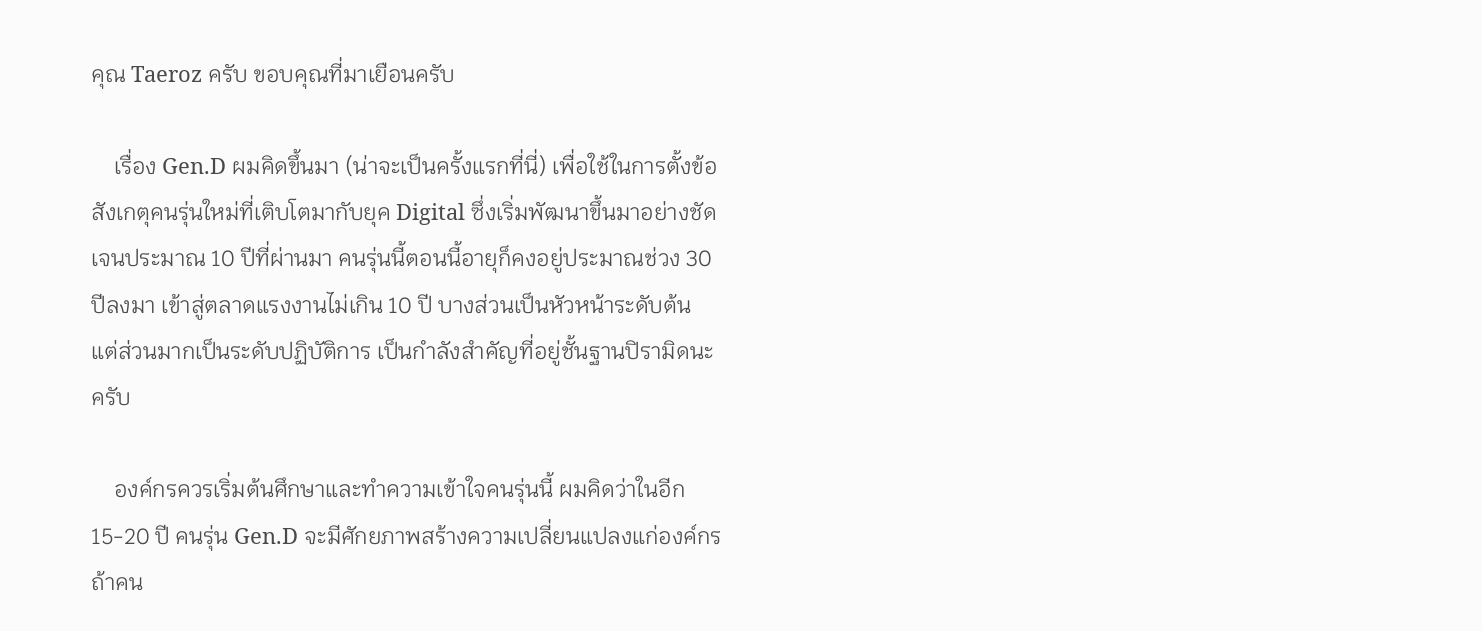คุณ Taeroz ครับ ขอบคุณที่มาเยือนครับ

    เรื่อง Gen.D ผมคิดขึ้นมา (น่าจะเป็นครั้งแรกที่นี่) เพื่อใช้ในการตั้งข้อสังเกตุคนรุ่นใหม่ที่เติบโตมากับยุค Digital ซึ่งเริ่มพัฒนาขึ้นมาอย่างชัดเจนประมาณ 10 ปีที่ผ่านมา คนรุ่นนี้ตอนนี้อายุก็คงอยู่ประมาณช่วง 30 ปีลงมา เข้าสู่ตลาดแรงงานไม่เกิน 10 ปี บางส่วนเป็นหัวหน้าระดับต้น แต่ส่วนมากเป็นระดับปฏิบัติการ เป็นกำลังสำคัญที่อยู่ชั้นฐานปิรามิดนะครับ

    องค์กรควรเริ่มต้นศึกษาและทำความเข้าใจคนรุ่นนี้ ผมคิดว่าในอีก 15-20 ปี คนรุ่น Gen.D จะมีศักยภาพสร้างความเปลี่ยนแปลงแก่องค์กร ถ้าคน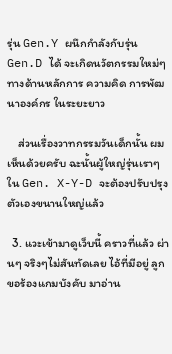รุ่น Gen.Y ผนึกกำลังกับรุ่น Gen.D ได้ จะเกิดนวัตกรรมใหม่ๆทางด้านหลักการ ความคิด การพัฒนาองค์กร ในระยะยาว

    ส่วนเรื่องวาทกรรมวันเด็กนั้น ผมเห็นด้วยครับ ฉะนั้นผู้ใหญ่รุ่นเราๆใน Gen. X-Y-D จะต้องปรับปรุงตัวเองขนานใหญ่แล้ว

  3. แวะเข้ามาดูเว็บนี้ คราวที่แล้ว ผ่านๆ จริงๆไม่สันทัดเลย ไอ้ที่มีอยู่ ลูกขอร้องแกมบังคับ มาอ่าน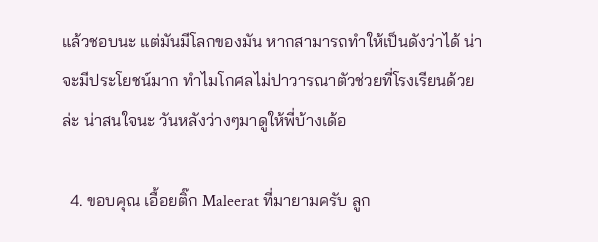แล้วชอบนะ แต่มันมีโลกของมัน หากสามารถทำให้เป็นดังว่าได้ น่าจะมีประโยชน์มาก ทำไมโกศลไม่ปาวารณาตัวช่วยที่โรงเรียนด้วยล่ะ น่าสนใจนะ วันหลังว่างๆมาดูให้พี่บ้างเด้อ

  4. ขอบคุณ เอื้อยติ๊ก Maleerat ที่มายามครับ ลูก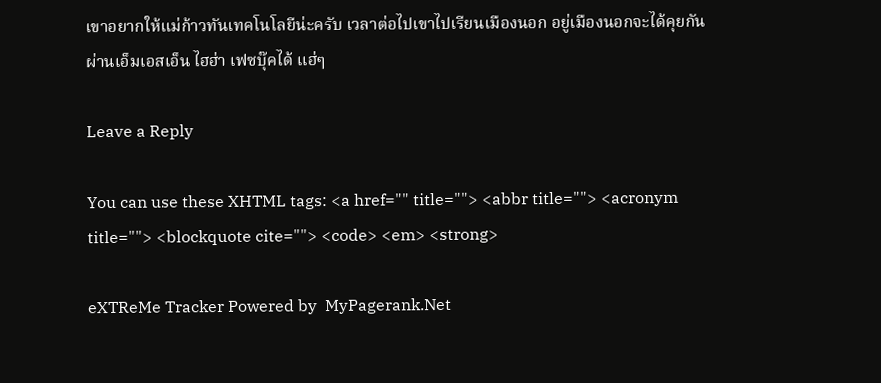เขาอยากให้แม่ก้าวทันเทคโนโลยีน่ะครับ เวลาต่อไปเขาไปเรียนเมืองนอก อยู่เมืองนอกจะได้คุยกันผ่านเอ็มเอสเอ็น ไฮฮ่า เฟซบุ๊คได้ แฮ่ๆ

Leave a Reply

You can use these XHTML tags: <a href="" title=""> <abbr title=""> <acronym title=""> <blockquote cite=""> <code> <em> <strong>

eXTReMe Tracker Powered by  MyPagerank.Net